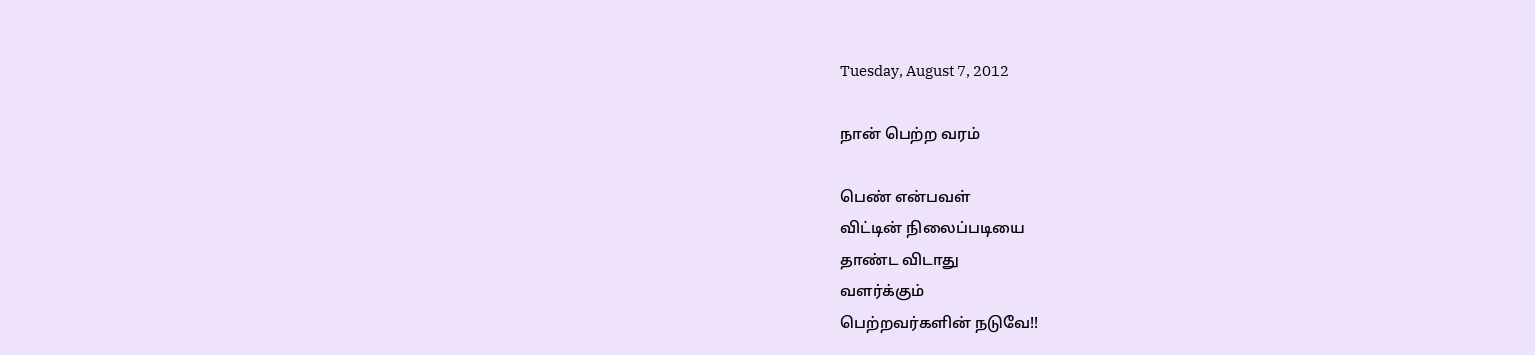Tuesday, August 7, 2012

நான் பெற்ற வரம்

பெண் என்பவள்
விட்டின் நிலைப்படியை
தாண்ட விடாது
வளர்க்கும்
பெற்றவர்களின் நடுவே!!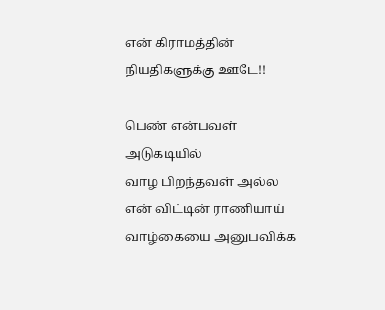என் கிராமத்தின்
நியதிகளுக்கு ஊடே!!

பெண் என்பவள்
அடுகடியில்
வாழ பிறந்தவள் அல்ல
என் விட்டின் ராணியாய்
வாழ்கையை அனுபவிக்க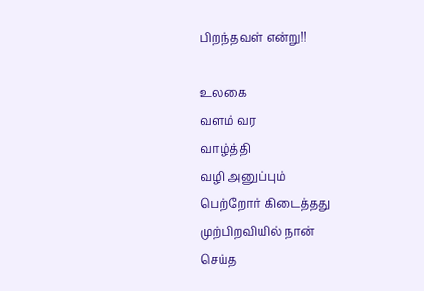பிறந்தவள் என்று!!

உலகை
வளம் வர
வாழ்த்தி
வழி அனுப்பும்
பெற்றோர் கிடைத்தது
முற்பிறவியில் நான்
செய்த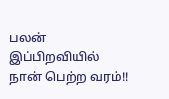பலன்
இப்பிறவியில்
நான் பெற்ற வரம்!!